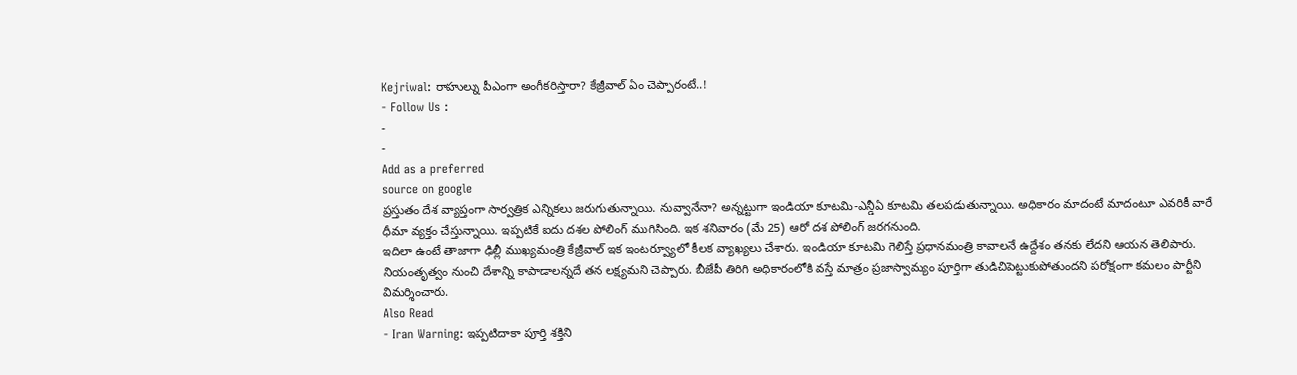Kejriwal: రాహుల్ను పీఎంగా అంగీకరిస్తారా? కేజ్రీవాల్ ఏం చెప్పారంటే..!
- Follow Us :
-
-
Add as a preferred
source on google
ప్రస్తుతం దేశ వ్యాప్తంగా సార్వత్రిక ఎన్నికలు జరుగుతున్నాయి. నువ్వానేనా? అన్నట్టుగా ఇండియా కూటమి-ఎన్డీఏ కూటమి తలపడుతున్నాయి. అధికారం మాదంటే మాదంటూ ఎవరికీ వారే ధీమా వ్యక్తం చేస్తున్నాయి. ఇప్పటికే ఐదు దశల పోలింగ్ ముగిసింది. ఇక శనివారం (మే 25) ఆరో దశ పోలింగ్ జరగనుంది.
ఇదిలా ఉంటే తాజాగా ఢిల్లీ ముఖ్యమంత్రి కేజ్రీవాల్ ఇక ఇంటర్వ్యూలో కీలక వ్యాఖ్యలు చేశారు. ఇండియా కూటమి గెలిస్తే ప్రధానమంత్రి కావాలనే ఉద్దేశం తనకు లేదని ఆయన తెలిపారు. నియంతృత్వం నుంచి దేశాన్ని కాపాడాలన్నదే తన లక్ష్యమని చెప్పారు. బీజేపీ తిరిగి అధికారంలోకి వస్తే మాత్రం ప్రజాస్వామ్యం పూర్తిగా తుడిచిపెట్టుకుపోతుందని పరోక్షంగా కమలం పార్టీని విమర్శించారు.
Also Read
- Iran Warning: ఇప్పటిదాకా పూర్తి శక్తిని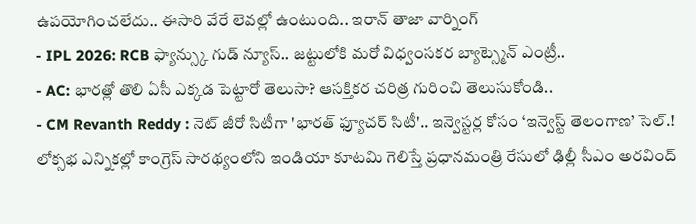ఉపయోగించలేదు.. ఈసారి వేరే లెవల్లో ఉంటుంది.. ఇరాన్ తాజా వార్నింగ్
- IPL 2026: RCB ఫ్యాన్స్కు గుడ్ న్యూస్.. జట్టులోకి మరో విధ్వంసకర బ్యాట్స్మెన్ ఎంట్రీ..
- AC: భారత్లో తొలి ఏసీ ఎక్కడ పెట్టారో తెలుసా? ఆసక్తికర చరిత్ర గురించి తెలుసుకోండి..
- CM Revanth Reddy : నెట్ జీరో సిటీగా 'భారత్ ఫ్యూచర్ సిటీ'.. ఇన్వెస్టర్ల కోసం ‘ఇన్వెస్ట్ తెలంగాణ’ సెల్.!
లోక్సభ ఎన్నికల్లో కాంగ్రెస్ సారథ్యంలోని ఇండియా కూటమి గెలిస్తే ప్రధానమంత్రి రేసులో ఢిల్లీ సీఎం అరవింద్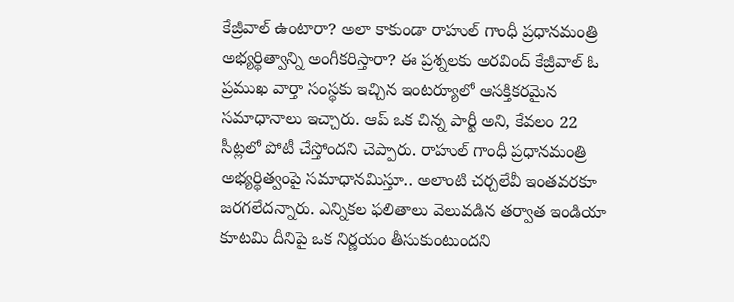కేజ్రీవాల్ ఉంటారా? అలా కాకుండా రాహుల్ గాంధీ ప్రధానమంత్రి అభ్యర్థిత్వాన్ని అంగీకరిస్తారా? ఈ ప్రశ్నలకు అరవింద్ కేజ్రీవాల్ ఓ ప్రముఖ వార్తా సంస్థకు ఇచ్చిన ఇంటర్యూలో ఆసక్తికరమైన సమాధానాలు ఇచ్చారు. ఆప్ ఒక చిన్న పార్టీ అని, కేవలం 22 సీట్లలో పోటీ చేస్తోందని చెప్పారు. రాహుల్ గాంధీ ప్రధానమంత్రి అభ్యర్థిత్వంపై సమాధానమిస్తూ.. అలాంటి చర్చలేవీ ఇంతవరకూ జరగలేదన్నారు. ఎన్నికల ఫలితాలు వెలువడిన తర్వాత ఇండియా కూటమి దీనిపై ఒక నిర్ణయం తీసుకుంటుందని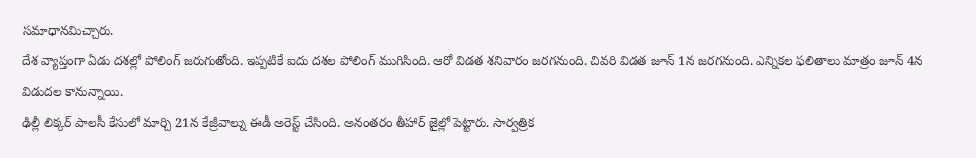సమాధానమిచ్చారు.
దేశ వ్యాప్తంగా ఏడు దశల్లో పోలింగ్ జరుగుతోంది. ఇప్పటికే ఐదు దశల పోలింగ్ ముగిసింది. ఆరో విడత శనివారం జరగనుంది. చివరి విడత జూన్ 1న జరగనుంది. ఎన్నికల ఫలితాలు మాత్రం జూన్ 4న విడుదల కానున్నాయి.
ఢిల్లీ లిక్కర్ పాలసీ కేసులో మార్చి 21న కేజ్రీవాల్ను ఈడీ అరెస్ట్ చేసింది. అనంతరం తీహార్ జైల్లో పెట్టారు. సార్వత్రిక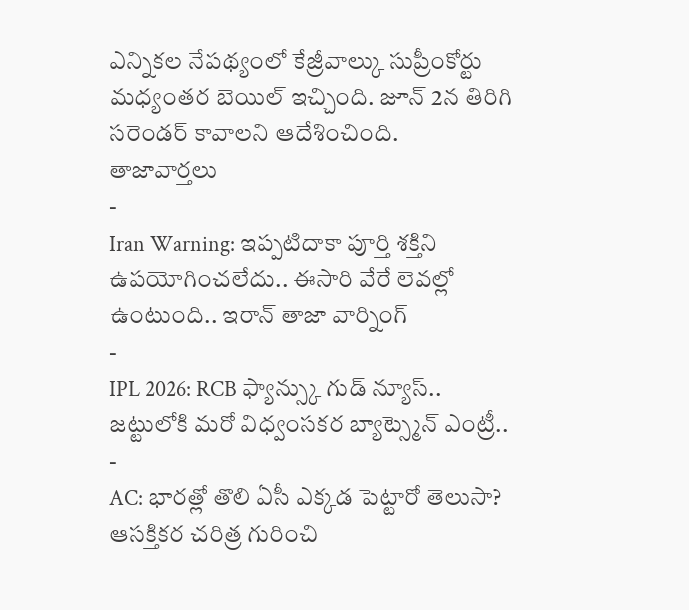ఎన్నికల నేపథ్యంలో కేజ్రీవాల్కు సుప్రీంకోర్టు మధ్యంతర బెయిల్ ఇచ్చింది. జూన్ 2న తిరిగి సరెండర్ కావాలని ఆదేశించింది.
తాజావార్తలు
-
Iran Warning: ఇప్పటిదాకా పూర్తి శక్తిని ఉపయోగించలేదు.. ఈసారి వేరే లెవల్లో ఉంటుంది.. ఇరాన్ తాజా వార్నింగ్
-
IPL 2026: RCB ఫ్యాన్స్కు గుడ్ న్యూస్.. జట్టులోకి మరో విధ్వంసకర బ్యాట్స్మెన్ ఎంట్రీ..
-
AC: భారత్లో తొలి ఏసీ ఎక్కడ పెట్టారో తెలుసా? ఆసక్తికర చరిత్ర గురించి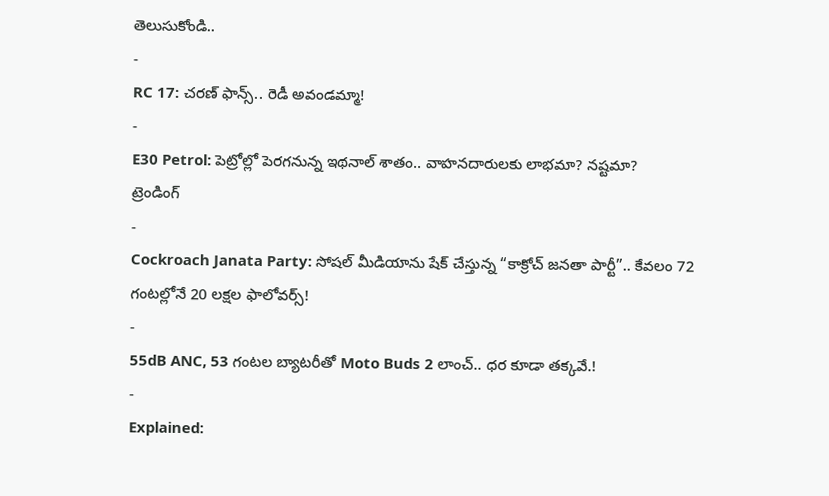తెలుసుకోండి..
-
RC 17: చరణ్ ఫాన్స్.. రెడీ అవండమ్మా!
-
E30 Petrol: పెట్రోల్లో పెరగనున్న ఇథనాల్ శాతం.. వాహనదారులకు లాభమా? నష్టమా?
ట్రెండింగ్
-
Cockroach Janata Party: సోషల్ మీడియాను షేక్ చేస్తున్న “కాక్రోచ్ జనతా పార్టీ”.. కేవలం 72 గంటల్లోనే 20 లక్షల ఫాలోవర్స్!
-
55dB ANC, 53 గంటల బ్యాటరీతో Moto Buds 2 లాంచ్.. ధర కూడా తక్కవే.!
-
Explained: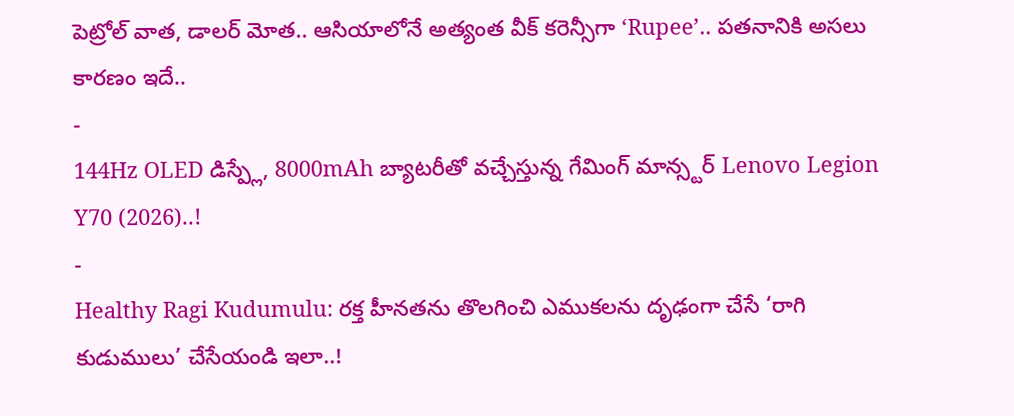పెట్రోల్ వాత, డాలర్ మోత.. ఆసియాలోనే అత్యంత వీక్ కరెన్సీగా ‘Rupee’.. పతనానికి అసలు కారణం ఇదే..
-
144Hz OLED డిస్ప్లే, 8000mAh బ్యాటరీతో వచ్చేస్తున్న గేమింగ్ మాన్స్టర్ Lenovo Legion Y70 (2026)..!
-
Healthy Ragi Kudumulu: రక్త హీనతను తొలగించి ఎముకలను దృఢంగా చేసే ‘రాగి కుడుములు’ చేసేయండి ఇలా..!